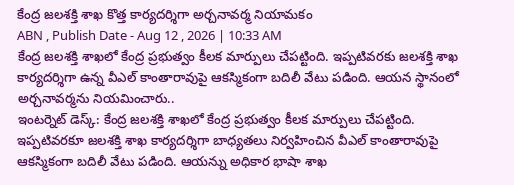కేంద్ర జలశక్తి శాఖ కొత్త కార్యదర్శిగా అర్చనావర్మ నియామకం
ABN , Publish Date - Aug 12 , 2026 | 10:33 AM
కేంద్ర జలశక్తి శాఖలో కేంద్ర ప్రభుత్వం కీలక మార్పులు చేపట్టింది. ఇప్పటివరకు జలశక్తి శాఖ కార్యదర్శిగా ఉన్న వీఎల్ కాంతారావుపై ఆకస్మికంగా బదిలీ వేటు పడింది. ఆయన స్థానంలో అర్చనావర్మను నియమించారు..
ఇంటర్నెట్ డెస్క్: కేంద్ర జలశక్తి శాఖలో కేంద్ర ప్రభుత్వం కీలక మార్పులు చేపట్టింది. ఇప్పటివరకూ జలశక్తి శాఖ కార్యదర్శిగా బాధ్యతలు నిర్వహించిన వీఎల్ కాంతారావుపై ఆకస్మికంగా బదిలీ వేటు పడింది. ఆయన్ను అధికార భాషా శాఖ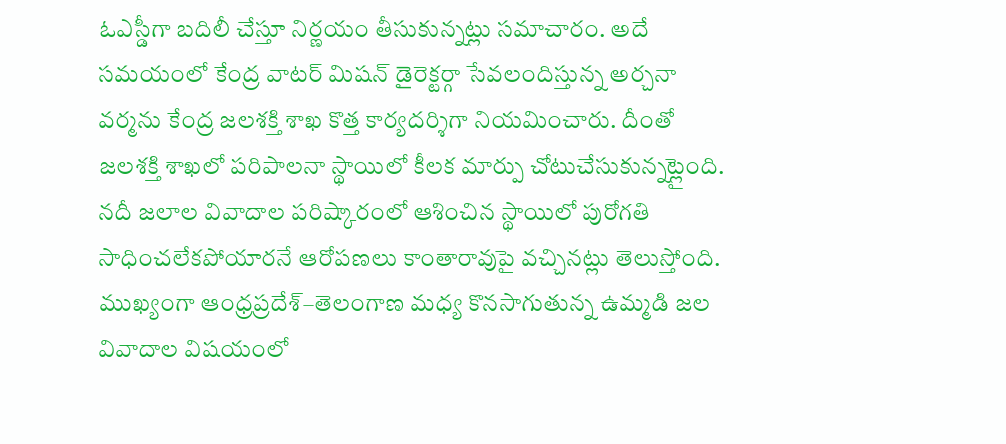ఓఎస్డీగా బదిలీ చేస్తూ నిర్ణయం తీసుకున్నట్లు సమాచారం. అదే సమయంలో కేంద్ర వాటర్ మిషన్ డైరెక్టర్గా సేవలందిస్తున్న అర్చనా వర్మను కేంద్ర జలశక్తి శాఖ కొత్త కార్యదర్శిగా నియమించారు. దీంతో జలశక్తి శాఖలో పరిపాలనా స్థాయిలో కీలక మార్పు చోటుచేసుకున్నట్లైంది.
నదీ జలాల వివాదాల పరిష్కారంలో ఆశించిన స్థాయిలో పురోగతి సాధించలేకపోయారనే ఆరోపణలు కాంతారావుపై వచ్చినట్లు తెలుస్తోంది. ముఖ్యంగా ఆంధ్రప్రదేశ్–తెలంగాణ మధ్య కొనసాగుతున్న ఉమ్మడి జల వివాదాల విషయంలో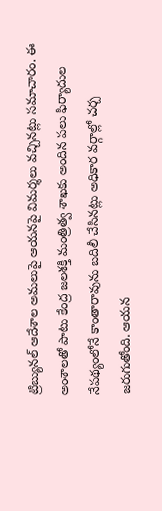ట్రిబ్యునల్ ఆదేశాల అమలుపై ఆయనపై విమర్శలు వచ్చినట్లు సమాచారం. ఈ అంశాలతో పాటు కేంద్ర జలశక్తి మంత్రిత్వ శాఖకు అందిన పలు ఫిర్యాదుల నేపథ్యంలోనే కాంతారావును బదిలీ చేసినట్లు అధికార వర్గాల్లో చర్చ జరుగుతోంది. ఆయన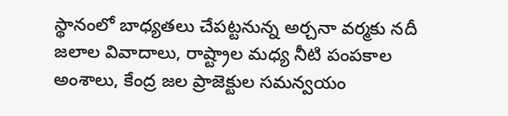స్థానంలో బాధ్యతలు చేపట్టనున్న అర్చనా వర్మకు నదీ జలాల వివాదాలు, రాష్ట్రాల మధ్య నీటి పంపకాల అంశాలు, కేంద్ర జల ప్రాజెక్టుల సమన్వయం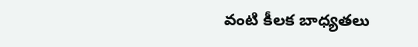వంటి కీలక బాధ్యతలు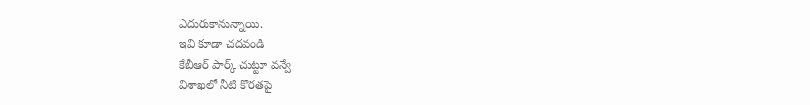ఎదురుకానున్నాయి.
ఇవి కూడా చదవండి
కేబీఆర్ పార్క్ చుట్టూ వన్వే
విశాఖలో నీటి కొరతపై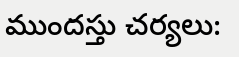ముందస్తు చర్యలు: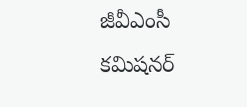జీవీఎంసీ కమిషనర్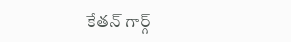కేతన్ గార్గ్